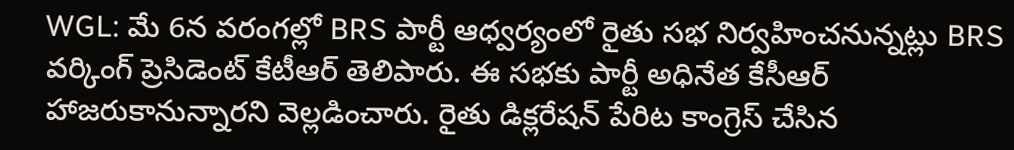WGL: మే 6న వరంగల్లో BRS పార్టీ ఆధ్వర్యంలో రైతు సభ నిర్వహించనున్నట్లు BRS వర్కింగ్ ప్రెసిడెంట్ కేటీఆర్ తెలిపారు. ఈ సభకు పార్టీ అధినేత కేసీఆర్ హాజరుకానున్నారని వెల్లడించారు. రైతు డిక్లరేషన్ పేరిట కాంగ్రెస్ చేసిన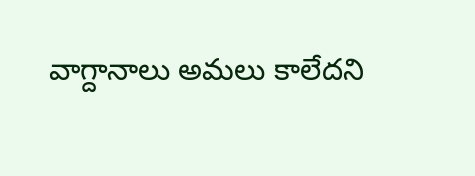వాగ్దానాలు అమలు కాలేదని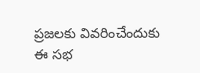ప్రజలకు వివరించేందుకు ఈ సభ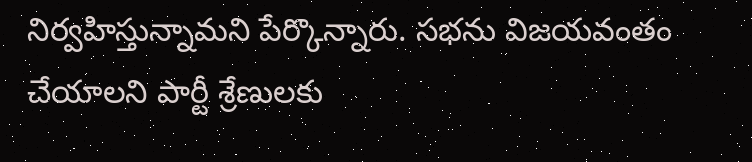నిర్వహిస్తున్నామని పేర్కొన్నారు. సభను విజయవంతం చేయాలని పార్టీ శ్రేణులకు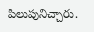పిలుపునిచ్చారు.